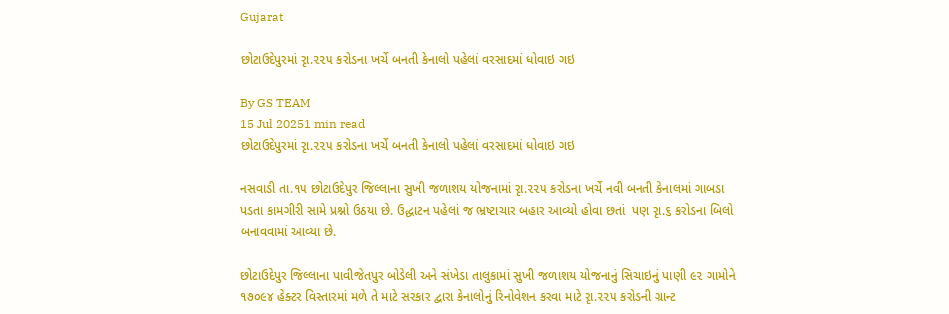Gujarat

છોટાઉદેપુરમાં રૃા.૨૨૫ કરોડના ખર્ચે બનતી કેનાલો પહેલાં વરસાદમાં ધોવાઇ ગઇ

By GS TEAM
15 Jul 20251 min read
છોટાઉદેપુરમાં રૃા.૨૨૫ કરોડના ખર્ચે બનતી કેનાલો પહેલાં વરસાદમાં ધોવાઇ ગઇ

નસવાડી તા.૧૫ છોટાઉદેપુર જિલ્લાના સુખી જળાશય યોજનામાં રૃા.૨૨૫ કરોડના ખર્ચે નવી બનતી કેનાલમાં ગાબડા પડતા કામગીરી સામે પ્રશ્નો ઉઠયા છે. ઉદ્ધાટન પહેલાં જ ભ્રષ્ટાચાર બહાર આવ્યો હોવા છતાં  પણ રૃા.૬ કરોડના બિલો બનાવવામાં આવ્યા છે.

છોટાઉદેપુર જિલ્લાના પાવીજેતપુર બોડેલી અને સંખેડા તાલુકામાં સુખી જળાશય યોજનાનું સિચાઇનું પાણી ૯૨ ગામોને ૧૭૦૯૪ હેક્ટર વિસ્તારમાં મળે તે માટે સરકાર દ્વારા કેનાલોનું રિનોવેશન કરવા માટે રૃા.૨૨૫ કરોડની ગ્રાન્ટ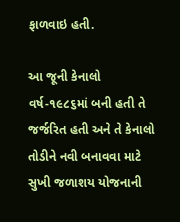ફાળવાઇ હતી.

આ જૂની કેનાલો વર્ષ-૧૯૮૬માં બની હતી તે જર્જરિત હતી અને તે કેનાલો તોડીને નવી બનાવવા માટે સુખી જળાશય યોજનાની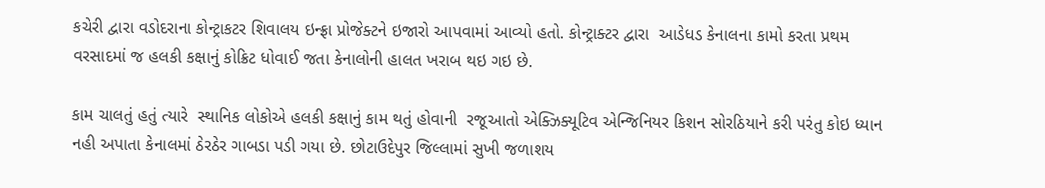કચેરી દ્વારા વડોદરાના કોન્ટ્રાકટર શિવાલય ઇન્ફ્રા પ્રોજેક્ટને ઇજારો આપવામાં આવ્યો હતો. કોન્ટ્રાક્ટર દ્વારા  આડેધડ કેનાલના કામો કરતા પ્રથમ વરસાદમાં જ હલકી કક્ષાનું કોક્રિટ ધોવાઈ જતા કેનાલોની હાલત ખરાબ થઇ ગઇ છે.

કામ ચાલતું હતું ત્યારે  સ્થાનિક લોકોએ હલકી કક્ષાનું કામ થતું હોવાની  રજૂઆતો એક્ઝિક્યૂટિવ એન્જિનિયર કિશન સોરઠિયાને કરી પરંતુ કોઇ ધ્યાન નહી અપાતા કેનાલમાં ઠેરઠેર ગાબડા પડી ગયા છે. છોટાઉદેપુર જિલ્લામાં સુખી જળાશય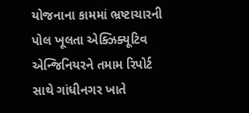યોજનાના કામમાં ભ્રષ્ટાચારની પોલ ખૂલતા એક્ઝિક્યૂટિવ એન્જિનિયરને તમામ રિપોર્ટ સાથે ગાંધીનગર ખાતે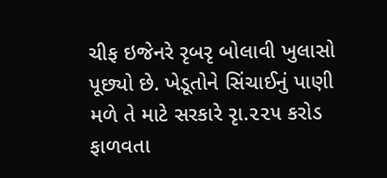ચીફ ઇજેનરે રૃબરૃ બોલાવી ખુલાસો પૂછ્યો છે. ખેડૂતોને સિંચાઈનું પાણી મળે તે માટે સરકારે રૃા.૨૨૫ કરોડ ફાળવતા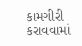કામગીરી કરાવવામાં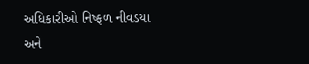અધિકારીઓ નિષ્ફળ નીવડયા અને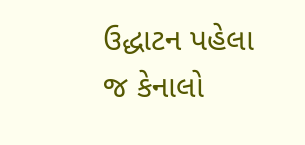ઉદ્ધાટન પહેલા જ કેનાલો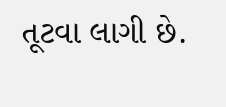તૂટવા લાગી છે.